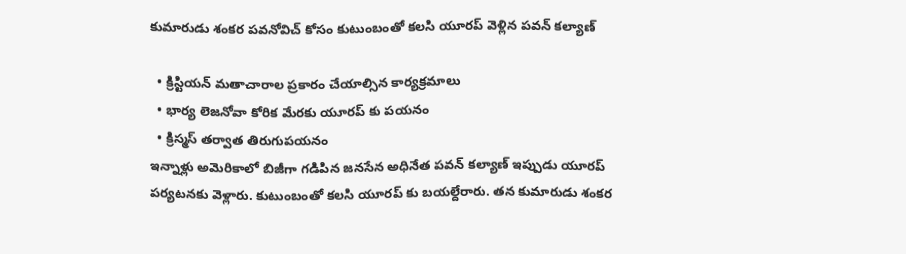కుమారుడు శంకర పవనోవిచ్ కోసం కుటుంబంతో కలసి యూరప్ వెళ్లిన పవన్ కల్యాణ్

  • క్రిస్టియన్ మతాచారాల ప్రకారం చేయాల్సిన కార్యక్రమాలు
  • భార్య లెజనోవా కోరిక మేరకు యూరప్ కు పయనం
  • క్రిస్మస్ తర్వాత తిరుగుపయనం
ఇన్నాళ్లు అమెరికాలో బిజీగా గడిపిన జనసేన అధినేత పవన్ కల్యాణ్ ఇప్పుడు యూరప్ పర్యటనకు వెళ్లారు. కుటుంబంతో కలసి యూరప్ కు బయల్దేరారు. తన కుమారుడు శంకర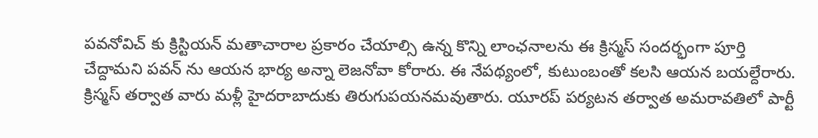పవనోవిచ్ కు క్రిస్టియన్ మతాచారాల ప్రకారం చేయాల్సి ఉన్న కొన్ని లాంఛనాలను ఈ క్రిస్మస్ సందర్భంగా పూర్తి చేద్దామని పవన్ ను ఆయన భార్య అన్నా లెజనోవా కోరారు. ఈ నేపథ్యంలో, కుటుంబంతో కలసి ఆయన బయల్దేరారు. క్రిస్మస్ తర్వాత వారు మళ్లీ హైదరాబాదుకు తిరుగుపయనమవుతారు. యూరప్ పర్యటన తర్వాత అమరావతిలో పార్టీ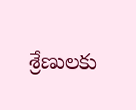శ్రేణులకు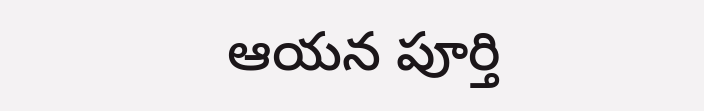ఆయన పూర్తి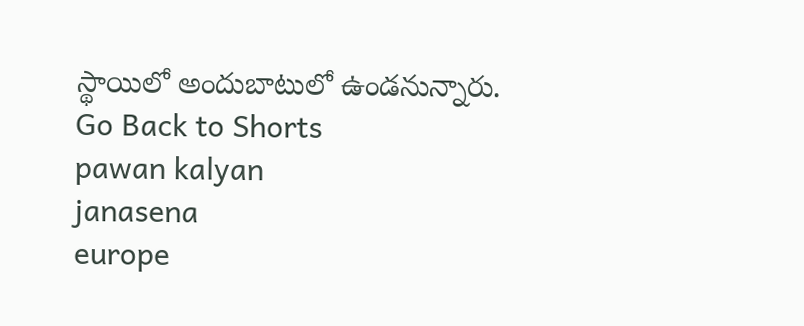స్థాయిలో అందుబాటులో ఉండనున్నారు.
Go Back to Shorts
pawan kalyan
janasena
europe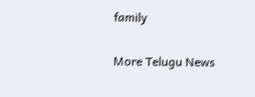family

More Telugu News